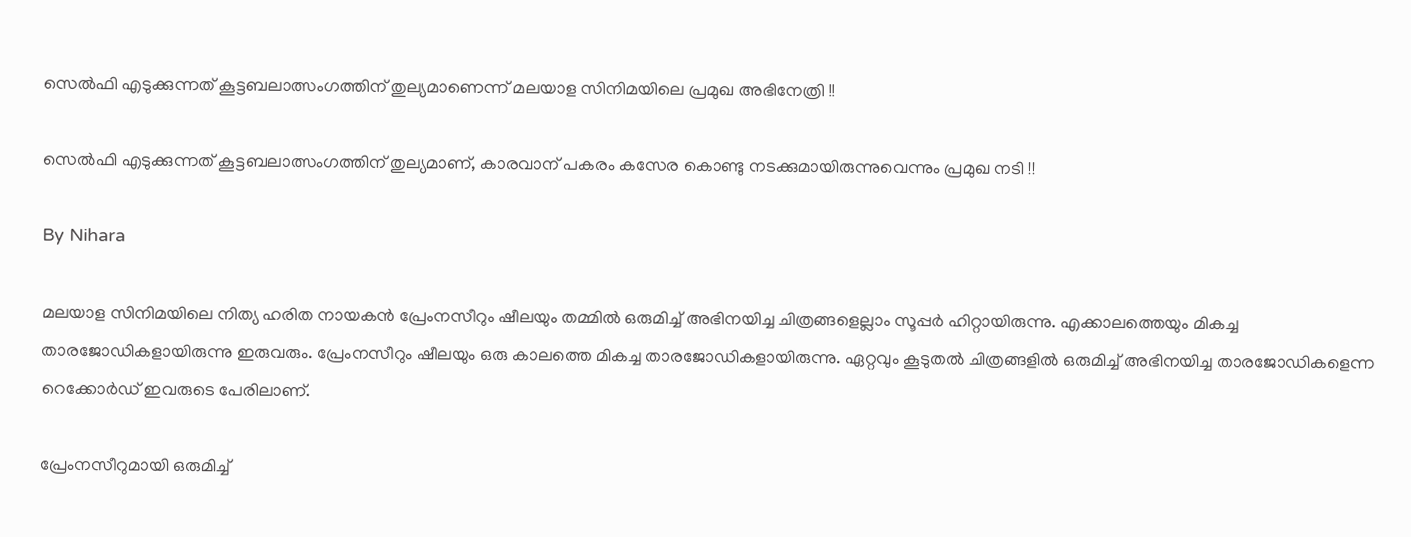സെല്‍ഫി എടുക്കുന്നത് കൂട്ടബലാത്സംഗത്തിന് തുല്യമാണെന്ന് മലയാള സിനിമയിലെ പ്രമുഖ അഭിനേത്രി !!

സെല്‍ഫി എടുക്കുന്നത് കൂട്ടബലാത്സംഗത്തിന് തുല്യമാണ്, കാരവാന് പകരം കസേര കൊണ്ടു നടക്കുമായിരുന്നുവെന്നും പ്രമുഖ നടി !!

By Nihara

മലയാള സിനിമയിലെ നിത്യ ഹരിത നായകന്‍ പ്രേംനസീറും ഷീലയും തമ്മില്‍ ഒരുമിച്ച് അഭിനയിച്ച ചിത്രങ്ങളെല്ലാം സൂപ്പര്‍ ഹിറ്റായിരുന്നു. എക്കാലത്തെയും മികച്ച താരജോഡികളായിരുന്നു ഇരുവരും. പ്രേംനസീറും ഷീലയും ഒരു കാലത്തെ മികച്ച താരജോഡികളായിരുന്നു. ഏറ്റവും കൂടുതല്‍ ചിത്രങ്ങളില്‍ ഒരുമിച്ച് അഭിനയിച്ച താരജോഡികളെന്ന റെക്കോര്‍ഡ് ഇവരുടെ പേരിലാണ്.

പ്രേംനസീറുമായി ഒരുമിച്ച്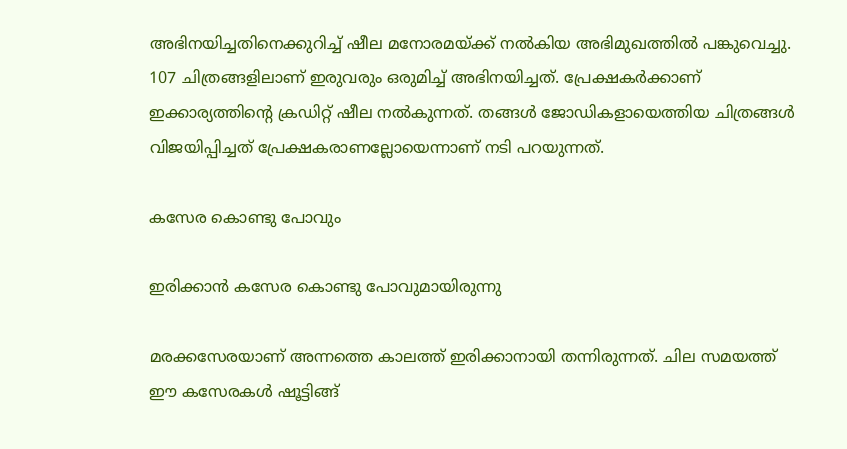അഭിനയിച്ചതിനെക്കുറിച്ച് ഷീല മനോരമയ്ക്ക് നല്‍കിയ അഭിമുഖത്തില്‍ പങ്കുവെച്ചു. 107 ചിത്രങ്ങളിലാണ് ഇരുവരും ഒരുമിച്ച് അഭിനയിച്ചത്. പ്രേക്ഷകര്‍ക്കാണ് ഇക്കാര്യത്തിന്റെ ക്രഡിറ്റ് ഷീല നല്‍കുന്നത്. തങ്ങള്‍ ജോഡികളായെത്തിയ ചിത്രങ്ങള്‍ വിജയിപ്പിച്ചത് പ്രേക്ഷകരാണല്ലോയെന്നാണ് നടി പറയുന്നത്.

കസേര കൊണ്ടു പോവും

ഇരിക്കാന്‍ കസേര കൊണ്ടു പോവുമായിരുന്നു

മരക്കസേരയാണ് അന്നത്തെ കാലത്ത് ഇരിക്കാനായി തന്നിരുന്നത്. ചില സമയത്ത് ഈ കസേരകള്‍ ഷൂട്ടിങ്ങ്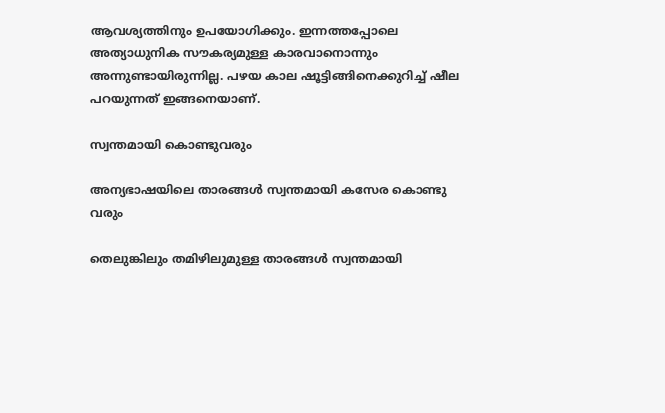ആവശ്യത്തിനും ഉപയോഗിക്കും. ഇന്നത്തപ്പോലെ അത്യാധുനിക സൗകര്യമുള്ള കാരവാനൊന്നും അന്നുണ്ടായിരുന്നില്ല. പഴയ കാല ഷൂട്ടിങ്ങിനെക്കുറിച്ച് ഷീല പറയുന്നത് ഇങ്ങനെയാണ്.

സ്വന്തമായി കൊണ്ടുവരും

അന്യഭാഷയിലെ താരങ്ങള്‍ സ്വന്തമായി കസേര കൊണ്ടു വരും

തെലുങ്കിലും തമിഴിലുമുള്ള താരങ്ങള്‍ സ്വന്തമായി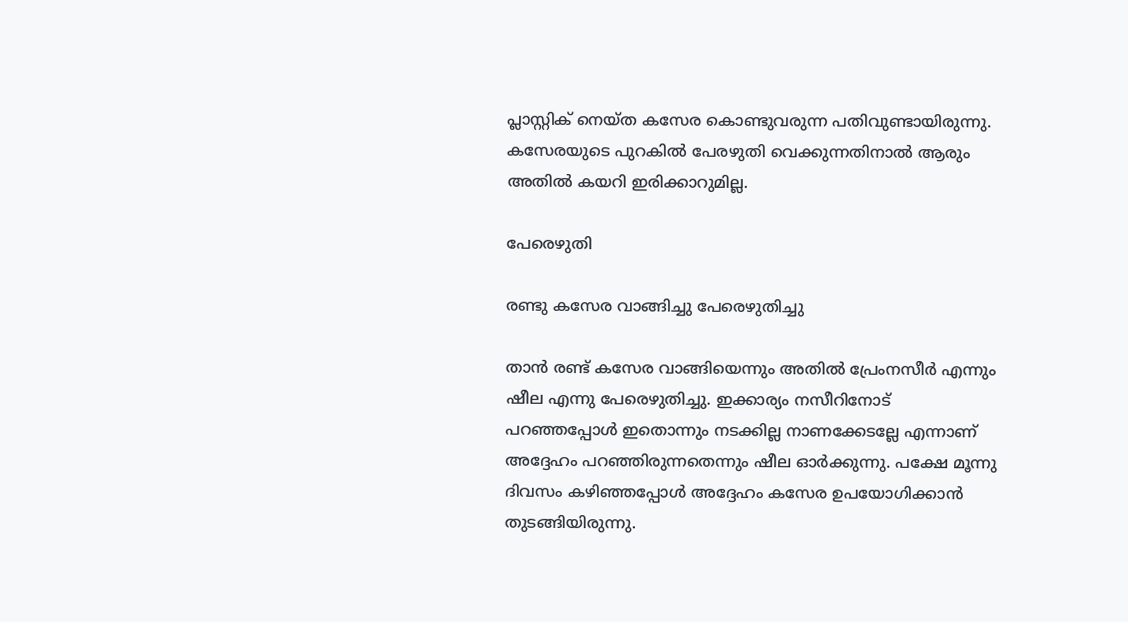പ്ലാസ്റ്റിക് നെയ്ത കസേര കൊണ്ടുവരുന്ന പതിവുണ്ടായിരുന്നു. കസേരയുടെ പുറകില്‍ പേരഴുതി വെക്കുന്നതിനാല്‍ ആരും അതില്‍ കയറി ഇരിക്കാറുമില്ല.

പേരെഴുതി

രണ്ടു കസേര വാങ്ങിച്ചു പേരെഴുതിച്ചു

താന്‍ രണ്ട് കസേര വാങ്ങിയെന്നും അതില്‍ പ്രേംനസീര്‍ എന്നും ഷീല എന്നു പേരെഴുതിച്ചു. ഇക്കാര്യം നസീറിനോട് പറഞ്ഞപ്പോള്‍ ഇതൊന്നും നടക്കില്ല നാണക്കേടല്ലേ എന്നാണ് അദ്ദേഹം പറഞ്ഞിരുന്നതെന്നും ഷീല ഓര്‍ക്കുന്നു. പക്ഷേ മൂന്നു ദിവസം കഴിഞ്ഞപ്പോള്‍ അദ്ദേഹം കസേര ഉപയോഗിക്കാന്‍ തുടങ്ങിയിരുന്നു.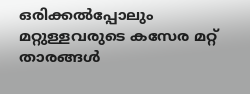ഒരിക്കല്‍പ്പോലും മറ്റുള്ളവരുടെ കസേര മറ്റ് താരങ്ങള്‍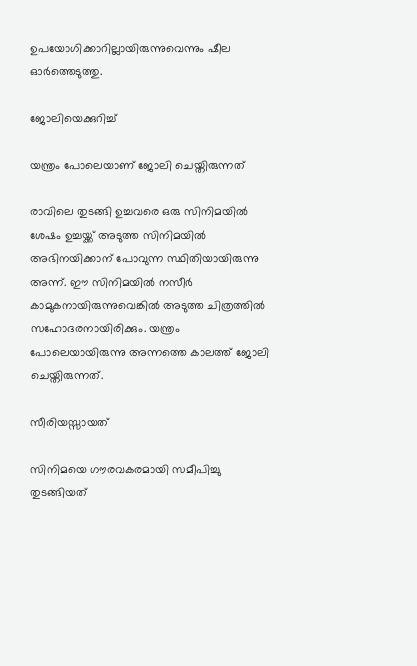ഉപയോഗിക്കാറില്ലായിരുന്നുവെന്നും ഷീല ഓര്‍ത്തെടുത്തു.

ജോലിയെക്കുറിച്ച്

യന്ത്രം പോലെയാണ് ജോലി ചെയ്തിരുന്നത്

രാവിലെ തുടങ്ങി ഉച്ചവരെ ഒരു സിനിമയില്‍ ശേഷം ഉച്ചയ്ക്ക് അടുത്ത സിനിമയില്‍ അഭിനയിക്കാന് പോവുന്ന സ്ഥിതിയായിരുന്നു അന്ന്. ഈ സിനിമയില്‍ നസീര്‍ കാമുകനായിരുന്നുവെങ്കില്‍ അടുത്ത ചിത്രത്തില്‍ സഹോദരനായിരിക്കും. യന്ത്രം പോലെയായിരുന്നു അന്നത്തെ കാലത്ത് ജോലി ചെയ്തിരുന്നത്.

സീരിയസ്സായത്

സിനിമയെ ഗൗരവകരമായി സമീപിച്ചു തുടങ്ങിയത്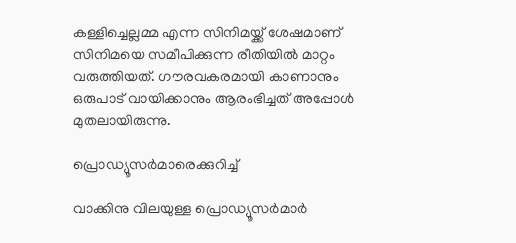കള്ളിച്ചെല്ലമ്മ എന്ന സിനിമയ്ക്ക് ശേഷമാണ് സിനിമയെ സമീപിക്കുന്ന രീതിയില്‍ മാറ്റം വരുത്തിയത്. ഗൗരവകരമായി കാണാനും ഒരുപാട് വായിക്കാനും ആരംഭിച്ചത് അപ്പോള്‍ മുതലായിരുന്നു.

പ്രൊഡ്യൂസര്‍മാരെക്കുറിച്ച്

വാക്കിനു വിലയുള്ള പ്രൊഡ്യൂസര്‍മാര്‍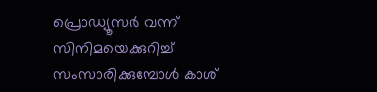പ്രൊഡ്യൂസര്‍ വന്ന് സിനിമയെക്കുറിച്ച് സംസാരിക്കുമ്പോള്‍ കാശ്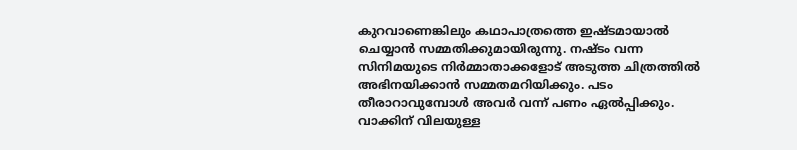കുറവാണെങ്കിലും കഥാപാത്രത്തെ ഇഷ്ടമായാല്‍ ചെയ്യാന്‍ സമ്മതിക്കുമായിരുന്നു. നഷ്ടം വന്ന സിനിമയുടെ നിര്‍മ്മാതാക്കളോട് അടുത്ത ചിത്രത്തില്‍ അഭിനയിക്കാന്‍ സമ്മതമറിയിക്കും. പടം തീരാറാവുമ്പോള്‍ അവര്‍ വന്ന് പണം ഏല്‍പ്പിക്കും. വാക്കിന് വിലയുള്ള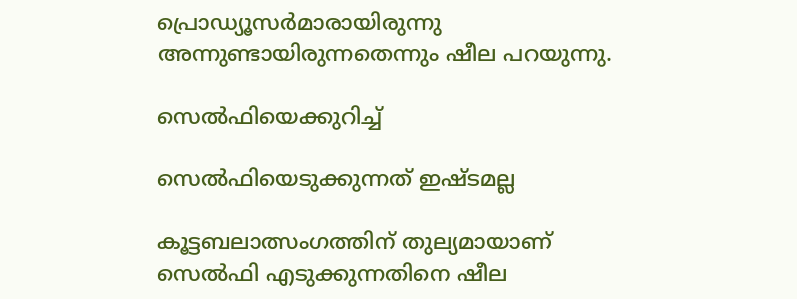പ്രൊഡ്യൂസര്‍മാരായിരുന്നു അന്നുണ്ടായിരുന്നതെന്നും ഷീല പറയുന്നു.

സെല്‍ഫിയെക്കുറിച്ച്

സെല്‍ഫിയെടുക്കുന്നത് ഇഷ്ടമല്ല

കൂട്ടബലാത്സംഗത്തിന് തുല്യമായാണ് സെല്‍ഫി എടുക്കുന്നതിനെ ഷീല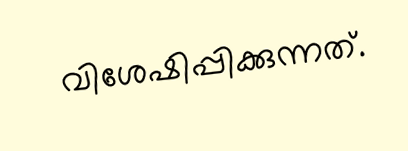വിശേഷിപ്പിക്കുന്നത്.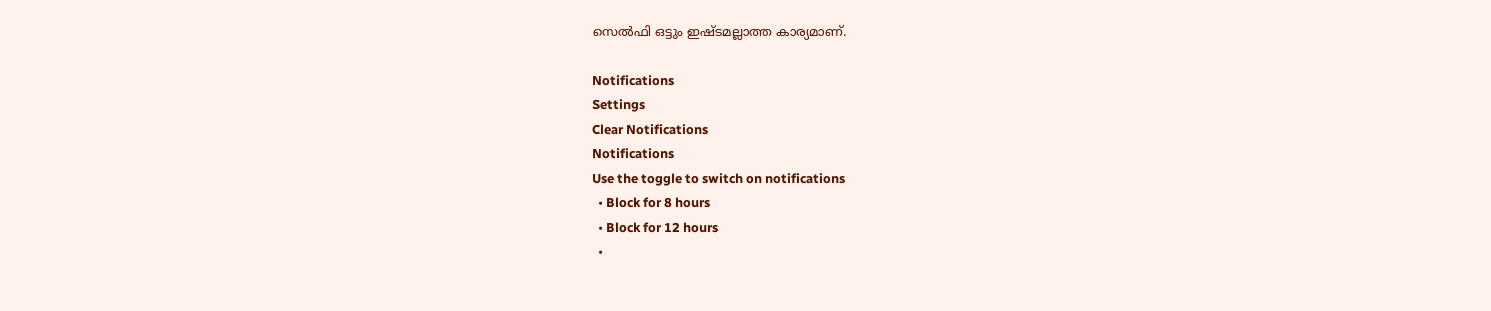സെല്‍ഫി ഒട്ടും ഇഷ്ടമല്ലാത്ത കാര്യമാണ്.

Notifications
Settings
Clear Notifications
Notifications
Use the toggle to switch on notifications
  • Block for 8 hours
  • Block for 12 hours
  •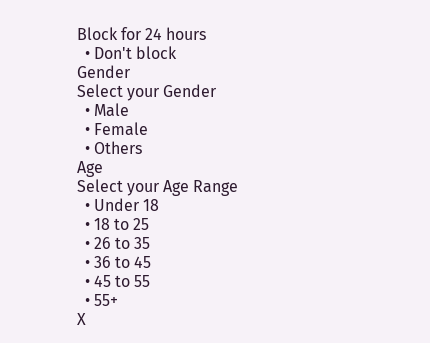Block for 24 hours
  • Don't block
Gender
Select your Gender
  • Male
  • Female
  • Others
Age
Select your Age Range
  • Under 18
  • 18 to 25
  • 26 to 35
  • 36 to 45
  • 45 to 55
  • 55+
X